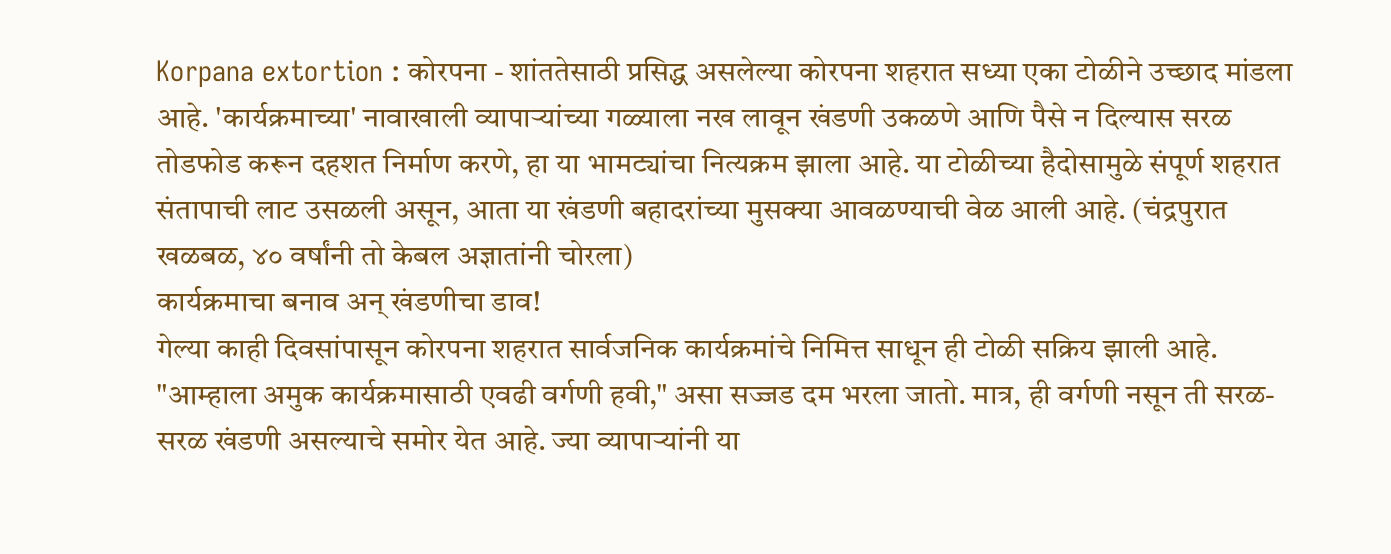Korpana extortion : कोरपना - शांततेसाठी प्रसिद्ध असलेल्या कोरपना शहरात सध्या एका टोळीने उच्छाद मांडला आहे. 'कार्यक्रमाच्या' नावाखाली व्यापाऱ्यांच्या गळ्याला नख लावून खंडणी उकळणे आणि पैसे न दिल्यास सरळ तोडफोड करून दहशत निर्माण करणे, हा या भामट्यांचा नित्यक्रम झाला आहे. या टोळीच्या हैदोसामुळे संपूर्ण शहरात संतापाची लाट उसळली असून, आता या खंडणी बहादरांच्या मुसक्या आवळण्याची वेळ आली आहे. (चंद्रपुरात खळबळ, ४० वर्षांनी तो केबल अज्ञातांनी चोरला)
कार्यक्रमाचा बनाव अन् खंडणीचा डाव!
गेल्या काही दिवसांपासून कोरपना शहरात सार्वजनिक कार्यक्रमांचे निमित्त साधून ही टोळी सक्रिय झाली आहे. "आम्हाला अमुक कार्यक्रमासाठी एवढी वर्गणी हवी," असा सज्जड दम भरला जातो. मात्र, ही वर्गणी नसून ती सरळ-सरळ खंडणी असल्याचे समोर येत आहे. ज्या व्यापाऱ्यांनी या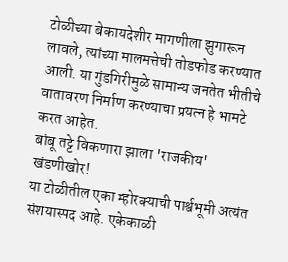टोळीच्या बेकायदेशीर मागणीला झुगारून लावले, त्यांच्या मालमत्तेची तोडफोड करण्यात आली. या गुंडगिरीमुळे सामान्य जनतेत भीतीचे वातावरण निर्माण करण्याचा प्रयत्न हे भामटे करत आहेत.
बांबू तट्टे विकणारा झाला 'राजकीय' खंडणीखोर!
या टोळीतील एका म्होरक्याची पार्श्वभूमी अत्यंत संशयास्पद आहे. एकेकाळी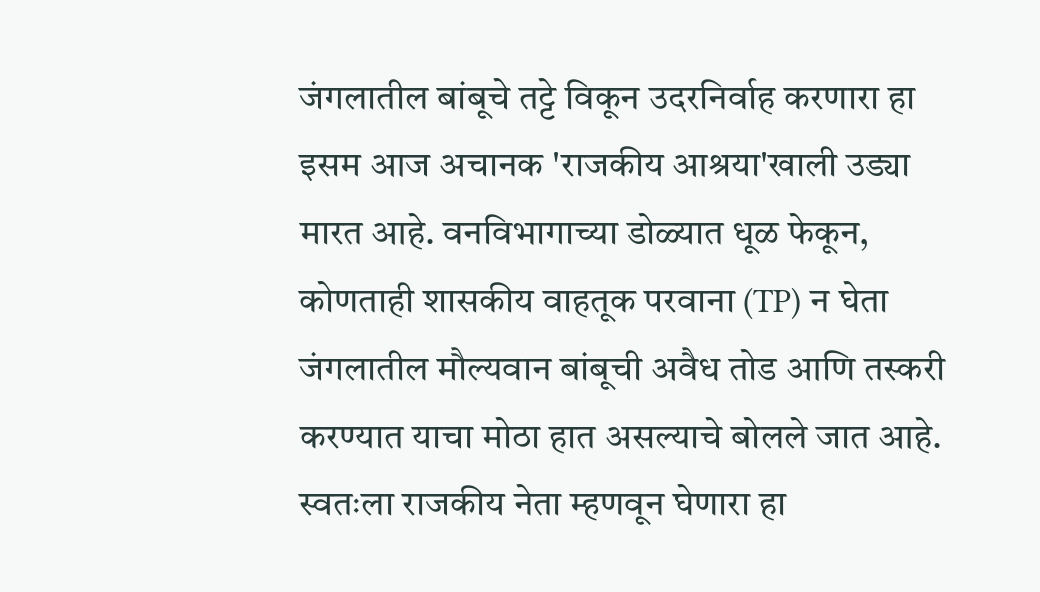जंगलातील बांबूचे तट्टे विकून उदरनिर्वाह करणारा हा इसम आज अचानक 'राजकीय आश्रया'खाली उड्या मारत आहे. वनविभागाच्या डोळ्यात धूळ फेकून, कोणताही शासकीय वाहतूक परवाना (TP) न घेता जंगलातील मौल्यवान बांबूची अवैध तोड आणि तस्करी करण्यात याचा मोठा हात असल्याचे बोलले जात आहे. स्वतःला राजकीय नेता म्हणवून घेणारा हा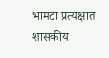भामटा प्रत्यक्षात शासकीय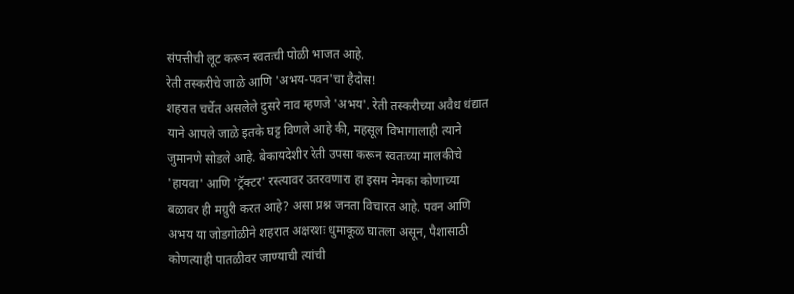संपत्तीची लूट करून स्वतःची पोळी भाजत आहे.
रेती तस्करीचे जाळे आणि 'अभय-पवन'चा हैदोस!
शहरात चर्चेत असलेले दुसरे नाव म्हणजे 'अभय'. रेती तस्करीच्या अवैध धंद्यात याने आपले जाळे इतके घट्ट विणले आहे की, महसूल विभागालाही त्याने जुमानणे सोडले आहे. बेकायदेशीर रेती उपसा करून स्वतःच्या मालकीचे 'हायवा' आणि 'ट्रॅक्टर' रस्त्यावर उतरवणारा हा इसम नेमका कोणाच्या बळावर ही मग्रुरी करत आहे? असा प्रश्न जनता विचारत आहे. पवन आणि अभय या जोडगोळीने शहरात अक्षरशः धुमाकूळ घातला असून, पैशासाठी कोणत्याही पातळीवर जाण्याची त्यांची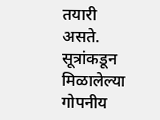तयारी असते.
सूत्रांकडून मिळालेल्या गोपनीय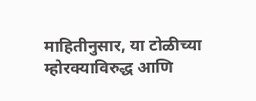माहितीनुसार, या टोळीच्या म्होरक्याविरुद्ध आणि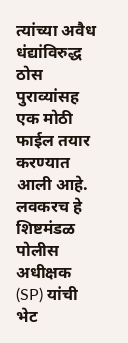त्यांच्या अवैध धंद्यांविरुद्ध ठोस पुराव्यांसह एक मोठी फाईल तयार करण्यात आली आहे. लवकरच हे शिष्टमंडळ पोलीस अधीक्षक (SP) यांची भेट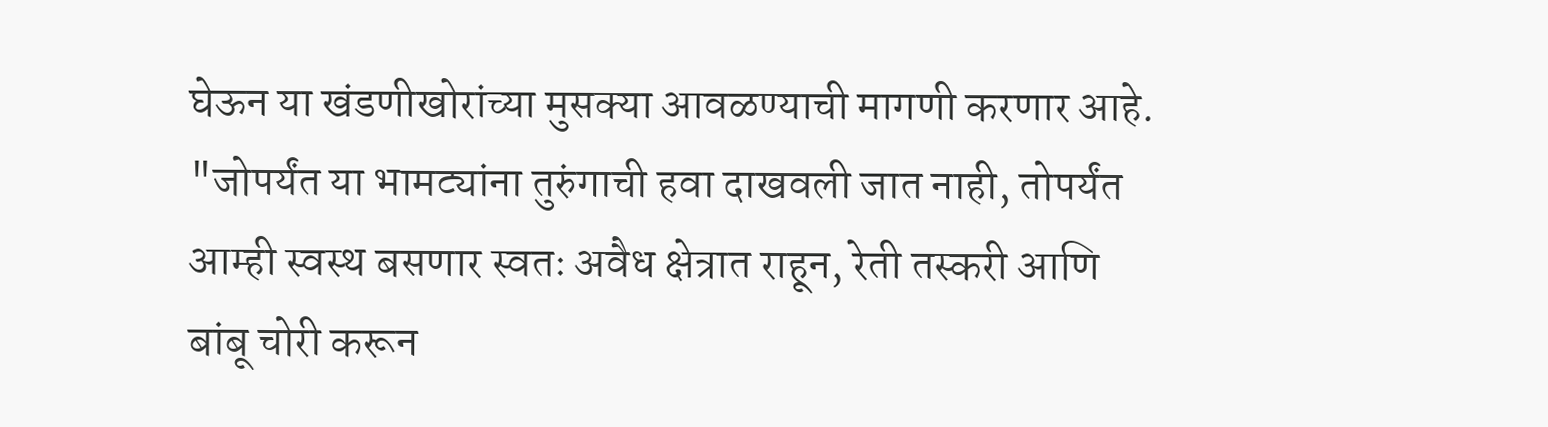घेऊन या खंडणीखोरांच्या मुसक्या आवळण्याची मागणी करणार आहे. "जोपर्यंत या भामट्यांना तुरुंगाची हवा दाखवली जात नाही, तोपर्यंत आम्ही स्वस्थ बसणार स्वतः अवैध क्षेत्रात राहून, रेती तस्करी आणि बांबू चोरी करून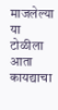माजलेल्या या टोळीला आता कायद्याचा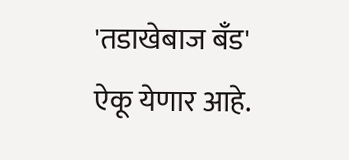'तडाखेबाज बँड' ऐकू येणार आहे.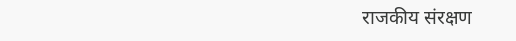राजकीय संरक्षण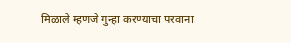मिळाले म्हणजे गुन्हा करण्याचा परवाना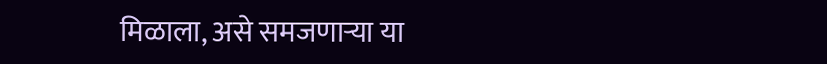मिळाला, असे समजणाऱ्या या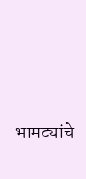भामट्यांचे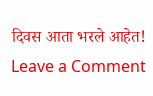दिवस आता भरले आहेत!
Leave a Comment